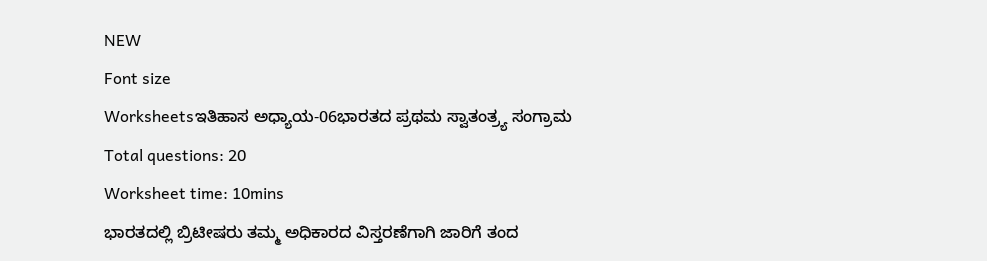NEW
Font size
Worksheetsಇತಿಹಾಸ ಅಧ್ಯಾಯ-06ಭಾರತದ ಪ್ರಥಮ ಸ್ವಾತಂತ್ರ್ಯ ಸಂಗ್ರಾಮ
Total questions: 20
Worksheet time: 10mins
ಭಾರತದಲ್ಲಿ ಬ್ರಿಟೀಷರು ತಮ್ಮ ಅಧಿಕಾರದ ವಿಸ್ತರಣೆಗಾಗಿ ಜಾರಿಗೆ ತಂದ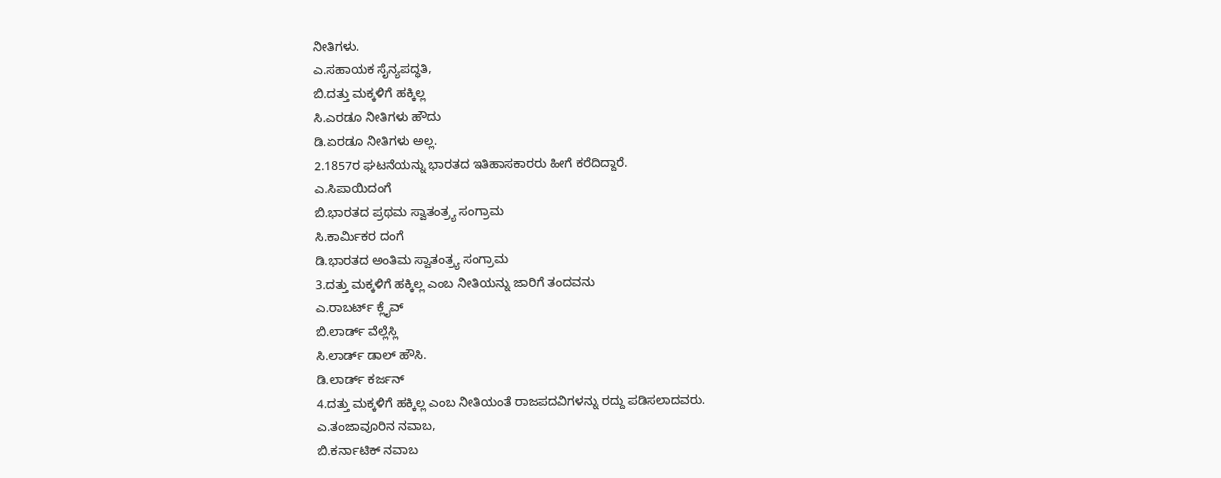ನೀತಿಗಳು.
ಎ.ಸಹಾಯಕ ಸೈನ್ಯಪದ್ಧತಿ,
ಬಿ.ದತ್ತು ಮಕ್ಕಳಿಗೆ ಹಕ್ಕಿಲ್ಲ
ಸಿ.ಎರಡೂ ನೀತಿಗಳು ಹೌದು
ಡಿ.ಏರಡೂ ನೀತಿಗಳು ಅಲ್ಲ.
2.1857ರ ಘಟನೆಯನ್ನು ಭಾರತದ ಇತಿಹಾಸಕಾರರು ಹೀಗೆ ಕರೆದಿದ್ದಾರೆ.
ಎ.ಸಿಪಾಯಿದಂಗೆ
ಬಿ.ಭಾರತದ ಪ್ರಥಮ ಸ್ವಾತಂತ್ರ್ಯ ಸಂಗ್ರಾಮ
ಸಿ.ಕಾರ್ಮಿಕರ ದಂಗೆ
ಡಿ.ಭಾರತದ ಅಂತಿಮ ಸ್ವಾತಂತ್ರ್ಯ ಸಂಗ್ರಾಮ
3.ದತ್ತು ಮಕ್ಕಳಿಗೆ ಹಕ್ಕಿಲ್ಲ ಎಂಬ ನೀತಿಯನ್ನು ಜಾರಿಗೆ ತಂದವನು
ಎ.ರಾಬರ್ಟ್ ಕ್ಲೈವ್
ಬಿ.ಲಾರ್ಡ್ ವೆಲ್ಲೆಸ್ಲಿ
ಸಿ.ಲಾರ್ಡ್ ಡಾಲ್ ಹೌಸಿ.
ಡಿ.ಲಾರ್ಡ್ ಕರ್ಜನ್
4.ದತ್ತು ಮಕ್ಕಳಿಗೆ ಹಕ್ಕಿಲ್ಲ ಎಂಬ ನೀತಿಯಂತೆ ರಾಜಪದವಿಗಳನ್ನು ರದ್ದು ಪಡಿಸಲಾದವರು.
ಎ.ತಂಜಾವೂರಿನ ನವಾಬ,
ಬಿ.ಕರ್ನಾಟಿಕ್ ನವಾಬ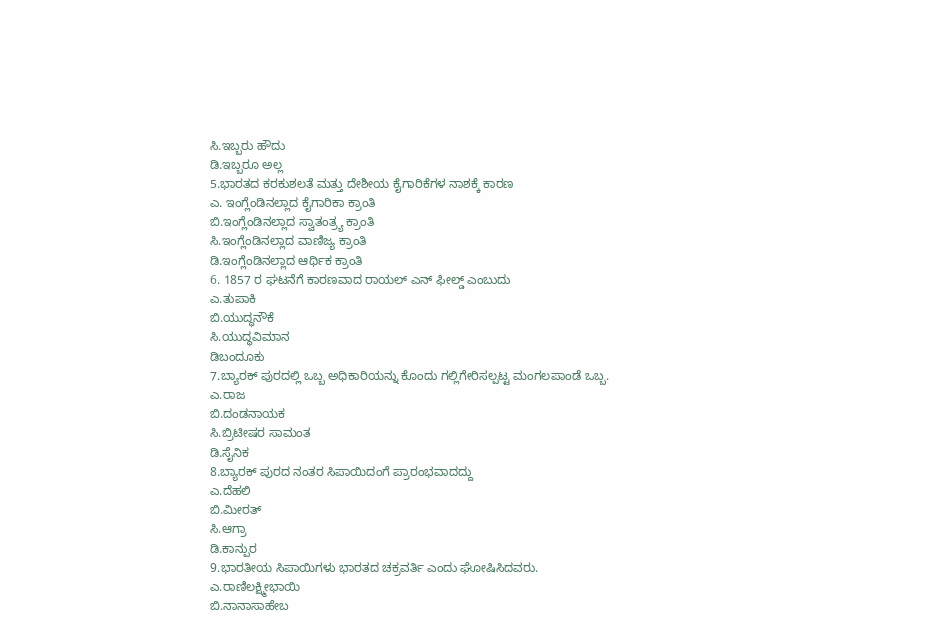ಸಿ.ಇಬ್ಬರು ಹೌದು
ಡಿ.ಇಬ್ಬರೂ ಅಲ್ಲ
5.ಭಾರತದ ಕರಕುಶಲತೆ ಮತ್ತು ದೇಶೀಯ ಕೈಗಾರಿಕೆಗಳ ನಾಶಕ್ಕೆ ಕಾರಣ
ಎ. ಇಂಗ್ಲೆಂಡಿನಲ್ಲಾದ ಕೈಗಾರಿಕಾ ಕ್ರಾಂತಿ
ಬಿ.ಇಂಗ್ಲೆಂಡಿನಲ್ಲಾದ ಸ್ವಾತಂತ್ರ್ಯ ಕ್ರಾಂತಿ
ಸಿ.ಇಂಗ್ಲೆಂಡಿನಲ್ಲಾದ ವಾಣಿಜ್ಯ ಕ್ರಾಂತಿ
ಡಿ.ಇಂಗ್ಲೆಂಡಿನಲ್ಲಾದ ಆರ್ಥಿಕ ಕ್ರಾಂತಿ
6. 1857 ರ ಘಟನೆಗೆ ಕಾರಣವಾದ ರಾಯಲ್ ಎನ್ ಫೀಲ್ಡ್ ಎಂಬುದು
ಎ.ತುಪಾಕಿ
ಬಿ.ಯುದ್ಧನೌಕೆ
ಸಿ.ಯುದ್ಧವಿಮಾನ
ಡಿಬಂದೂಕು
7.ಬ್ಯಾರಕ್ ಪುರದಲ್ಲಿ ಒಬ್ಬ ಅಧಿಕಾರಿಯನ್ನು ಕೊಂದು ಗಲ್ಲಿಗೇರಿಸಲ್ಪಟ್ಟ ಮಂಗಲಪಾಂಡೆ ಒಬ್ಬ.
ಎ.ರಾಜ
ಬಿ.ದಂಡನಾಯಕ
ಸಿ.ಬ್ರಿಟೀಷರ ಸಾಮಂತ
ಡಿ.ಸೈನಿಕ
8.ಬ್ಯಾರಕ್ ಪುರದ ನಂತರ ಸಿಪಾಯಿದಂಗೆ ಪ್ರಾರಂಭವಾದದ್ದು
ಎ.ದೆಹಲಿ
ಬಿ.ಮೀರತ್
ಸಿ.ಆಗ್ರಾ
ಡಿ.ಕಾನ್ಪುರ
9.ಭಾರತೀಯ ಸಿಪಾಯಿಗಳು ಭಾರತದ ಚಕ್ರವರ್ತಿ ಎಂದು ಘೋಷಿಸಿದವರು.
ಎ.ರಾಣಿಲಕ್ಷ್ಮೀಭಾಯಿ
ಬಿ.ನಾನಾಸಾಹೇಬ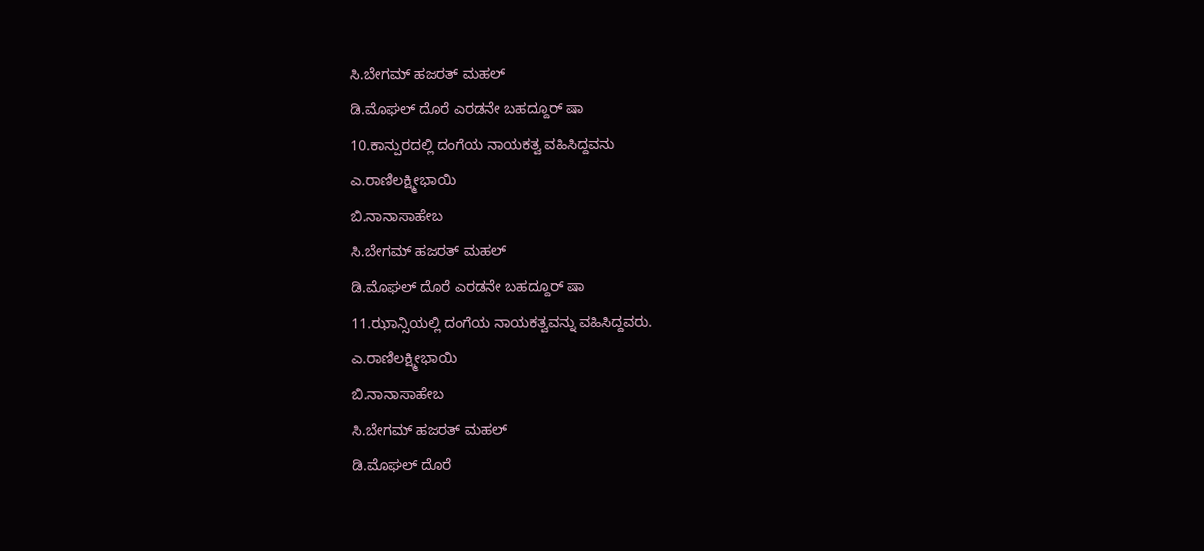ಸಿ.ಬೇಗಮ್ ಹಜರತ್ ಮಹಲ್
ಡಿ.ಮೊಘಲ್ ದೊರೆ ಎರಡನೇ ಬಹದ್ದೂರ್ ಷಾ
10.ಕಾನ್ಪುರದಲ್ಲಿ ದಂಗೆಯ ನಾಯಕತ್ವ ವಹಿಸಿದ್ದವನು
ಎ.ರಾಣಿಲಕ್ಷ್ಮೀಭಾಯಿ
ಬಿ.ನಾನಾಸಾಹೇಬ
ಸಿ.ಬೇಗಮ್ ಹಜರತ್ ಮಹಲ್
ಡಿ.ಮೊಘಲ್ ದೊರೆ ಎರಡನೇ ಬಹದ್ದೂರ್ ಷಾ
11.ಝಾನ್ಸಿಯಲ್ಲಿ ದಂಗೆಯ ನಾಯಕತ್ವವನ್ನು ವಹಿಸಿದ್ದವರು.
ಎ.ರಾಣಿಲಕ್ಷ್ಮೀಭಾಯಿ
ಬಿ.ನಾನಾಸಾಹೇಬ
ಸಿ.ಬೇಗಮ್ ಹಜರತ್ ಮಹಲ್
ಡಿ.ಮೊಘಲ್ ದೊರೆ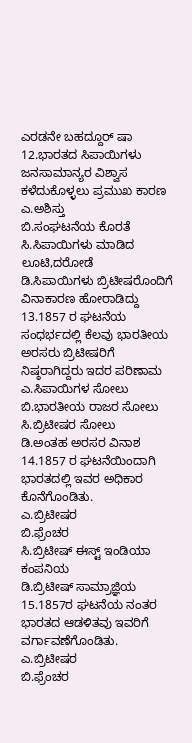ಎರಡನೇ ಬಹದ್ದೂರ್ ಷಾ
12.ಭಾರತದ ಸಿಪಾಯಿಗಳು ಜನಸಾಮಾನ್ಯರ ವಿಶ್ವಾಸ ಕಳೆದುಕೊಳ್ಳಲು ಪ್ರಮುಖ ಕಾರಣ
ಎ.ಅಶಿಸ್ತು
ಬಿ.ಸಂಘಟನೆಯ ಕೊರತೆ
ಸಿ.ಸಿಪಾಯಿಗಳು ಮಾಡಿದ ಲೂಟಿ,ದರೋಡೆ
ಡಿ.ಸಿಪಾಯಿಗಳು ಬ್ರಿಟೀಷರೊಂದಿಗೆ ವಿನಾಕಾರಣ ಹೋರಾಡಿದ್ದು
13.1857 ರ ಘಟನೆಯ ಸಂಧರ್ಭದಲ್ಲಿ ಕೆಲವು ಭಾರತೀಯ ಅರಸರು ಬ್ರಿಟೀಷರಿಗೆ ನಿಷ್ಠರಾಗಿದ್ದರು ಇದರ ಪರಿಣಾಮ
ಎ.ಸಿಪಾಯಿಗಳ ಸೋಲು
ಬಿ.ಭಾರತೀಯ ರಾಜರ ಸೋಲು
ಸಿ.ಬ್ರಿಟೀಷರ ಸೋಲು
ಡಿ.ಅಂತಹ ಅರಸರ ವಿನಾಶ
14.1857 ರ ಘಟನೆಯಿಂದಾಗಿ ಭಾರತದಲ್ಲಿ ಇವರ ಅಧಿಕಾರ ಕೊನೆಗೊಂಡಿತು.
ಎ.ಬ್ರಿಟೀಷರ
ಬಿ.ಫ್ರೆಂಚರ
ಸಿ.ಬ್ರಿಟೀಷ್ ಈಸ್ಟ್ ಇಂಡಿಯಾ ಕಂಪನಿಯ
ಡಿ.ಬ್ರಿಟೀಷ್ ಸಾಮ್ರಾಜ್ಞಿಯ
15.1857ರ ಘಟನೆಯ ನಂತರ ಭಾರತದ ಆಡಳಿತವು ಇವರಿಗೆ ವರ್ಗಾವಣೆಗೊಂಡಿತು.
ಎ.ಬ್ರಿಟೀಷರ
ಬಿ.ಫ್ರೆಂಚರ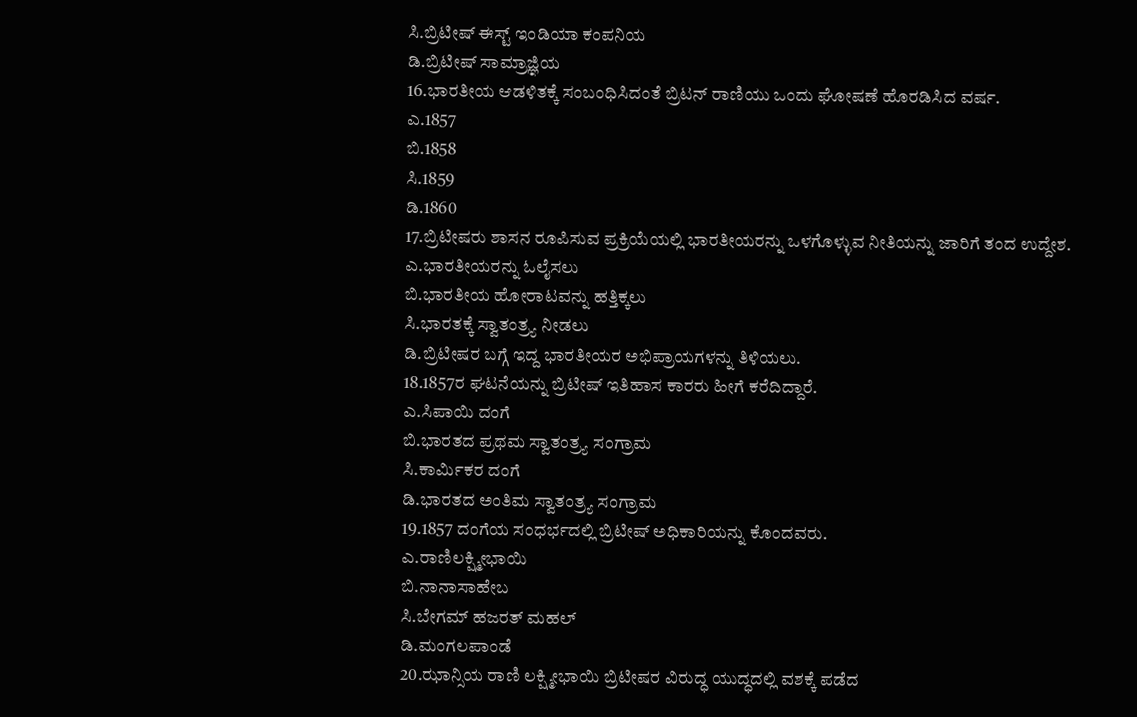ಸಿ.ಬ್ರಿಟೀಷ್ ಈಸ್ಟ್ ಇಂಡಿಯಾ ಕಂಪನಿಯ
ಡಿ.ಬ್ರಿಟೀಷ್ ಸಾಮ್ರಾಜ್ಞಿಯ
16.ಭಾರತೀಯ ಆಡಳಿತಕ್ಕೆ ಸಂಬಂಧಿಸಿದಂತೆ ಬ್ರಿಟನ್ ರಾಣಿಯು ಒಂದು ಘೋಷಣೆ ಹೊರಡಿಸಿದ ವರ್ಷ.
ಎ.1857
ಬಿ.1858
ಸಿ.1859
ಡಿ.1860
17.ಬ್ರಿಟೀಷರು ಶಾಸನ ರೂಪಿಸುವ ಪ್ರಕ್ರಿಯೆಯಲ್ಲಿ ಭಾರತೀಯರನ್ನು ಒಳಗೊಳ್ಳುವ ನೀತಿಯನ್ನು ಜಾರಿಗೆ ತಂದ ಉದ್ದೇಶ.
ಎ.ಭಾರತೀಯರನ್ನು ಓಲೈಸಲು
ಬಿ.ಭಾರತೀಯ ಹೋರಾಟವನ್ನು ಹತ್ತಿಕ್ಕಲು
ಸಿ.ಭಾರತಕ್ಕೆ ಸ್ವಾತಂತ್ರ್ಯ ನೀಡಲು
ಡಿ.ಬ್ರಿಟೀಷರ ಬಗ್ಗೆ ಇದ್ದ ಭಾರತೀಯರ ಅಭಿಪ್ರಾಯಗಳನ್ನು ತಿಳಿಯಲು.
18.1857ರ ಘಟನೆಯನ್ನು ಬ್ರಿಟೀಷ್ ಇತಿಹಾಸ ಕಾರರು ಹೀಗೆ ಕರೆದಿದ್ದಾರೆ.
ಎ.ಸಿಪಾಯಿ ದಂಗೆ
ಬಿ.ಭಾರತದ ಪ್ರಥಮ ಸ್ವಾತಂತ್ರ್ಯ ಸಂಗ್ರಾಮ
ಸಿ.ಕಾರ್ಮಿಕರ ದಂಗೆ
ಡಿ.ಭಾರತದ ಅಂತಿಮ ಸ್ವಾತಂತ್ರ್ಯ ಸಂಗ್ರಾಮ
19.1857 ದಂಗೆಯ ಸಂಧರ್ಭದಲ್ಲಿ ಬ್ರಿಟೀಷ್ ಅಧಿಕಾರಿಯನ್ನು ಕೊಂದವರು.
ಎ.ರಾಣಿಲಕ್ಷ್ಮೀಭಾಯಿ
ಬಿ.ನಾನಾಸಾಹೇಬ
ಸಿ.ಬೇಗಮ್ ಹಜರತ್ ಮಹಲ್
ಡಿ.ಮಂಗಲಪಾಂಡೆ
20.ಝಾನ್ಸಿಯ ರಾಣಿ ಲಕ್ಷ್ಮೀಭಾಯಿ ಬ್ರಿಟೀಷರ ವಿರುದ್ಧ ಯುದ್ಧದಲ್ಲಿ ವಶಕ್ಕೆ ಪಡೆದ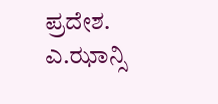ಪ್ರದೇಶ.
ಎ.ಝಾನ್ಸಿ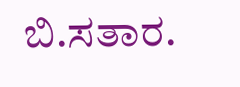ಬಿ.ಸತಾರ.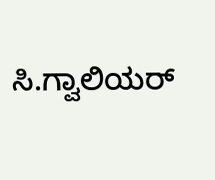ಸಿ.ಗ್ವಾಲಿಯರ್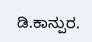ಡಿ.ಕಾನ್ಪುರ.